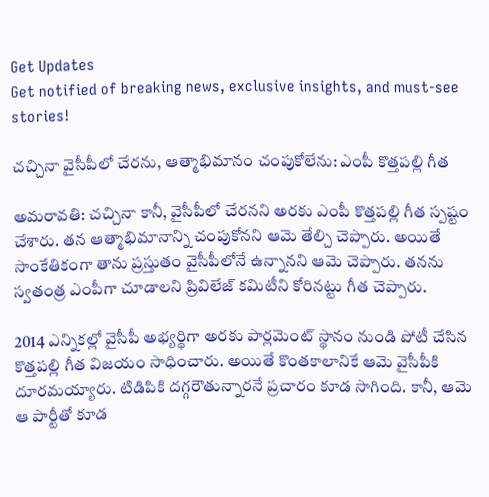Get Updates
Get notified of breaking news, exclusive insights, and must-see stories!

చచ్చినా వైసీపీలో చేరను, ఆత్మాభిమానం చంపుకోలేను: ఎంపీ కొత్తపల్లి గీత

అమరావతి: చచ్చినా కానీ, వైసీపీలో చేరనని అరకు ఎంపీ కొత్తపల్లి గీత స్పష్టం చేశారు. తన ఆత్మాభిమానాన్ని చంపుకోనని ఆమె తేల్చి చెప్పారు. అయితే సాంకేతికంగా తాను ప్రస్తుతం వైసీపీలోనే ఉన్నానని ఆమె చెప్పారు. తనను స్వతంత్ర ఎంపీగా చూడాలని ప్రివిలేజ్ కమిటీని కోరినట్టు గీత చెప్పారు.

2014 ఎన్నికల్లో వైసీపీ అభ్యర్థిగా అరకు పార్లమెంట్ స్థానం నుండి పోటీ చేసిన కొత్తపల్లి గీత విజయం సాధించారు. అయితే కొంతకాలానికే ఆమె వైసీపీకి దూరమయ్యారు. టిడిపికి దగ్గరౌతున్నారనే ప్రచారం కూడ సాగింది. కానీ, ఆమె ఆ పార్టీతో కూడ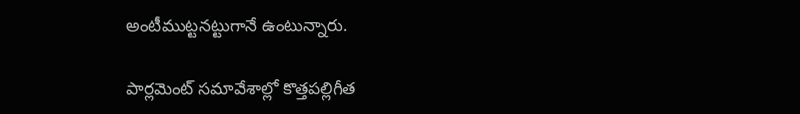అంటీముట్టనట్టుగానే ఉంటున్నారు.

పార్లమెంట్ సమావేశాల్లో కొత్తపల్లిగీత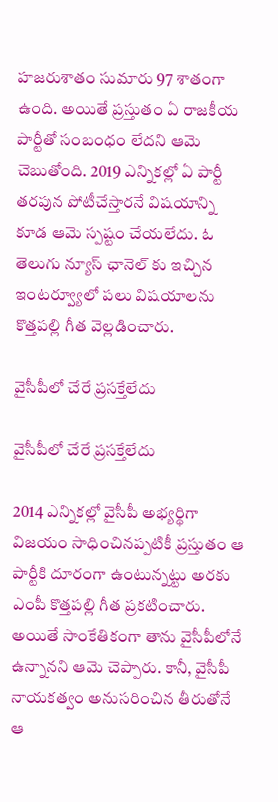హజరుశాతం సుమారు 97 శాతంగా ఉంది. అయితే ప్రస్తుతం ఏ రాజకీయ పార్టీతో సంబంధం లేదని ఆమె చెబుతోంది. 2019 ఎన్నికల్లో ఏ పార్టీ తరపున పోటీచేస్తారనే విషయాన్ని కూడ ఆమె స్పష్టం చేయలేదు. ఓ తెలుగు న్యూస్ ఛానెల్ కు ఇచ్చిన ఇంటర్వ్యూలో పలు విషయాలను కొత్తపల్లి గీత వెల్లడించారు.

వైసీపీలో చేరే ప్రసక్తేలేదు

వైసీపీలో చేరే ప్రసక్తేలేదు

2014 ఎన్నికల్లో వైసీపీ అభ్యర్థిగా విజయం సాధించినప్పటికీ ప్రస్తుతం ఆ పార్టీకి దూరంగా ఉంటున్నట్టు అరకు ఎంపీ కొత్తపల్లి గీత ప్రకటించారు. అయితే సాంకేతికంగా తాను వైసీపీలోనే ఉన్నానని ఆమె చెప్పారు. కానీ, వైసీపీ నాయకత్వం అనుసరించిన తీరుతోనే ఆ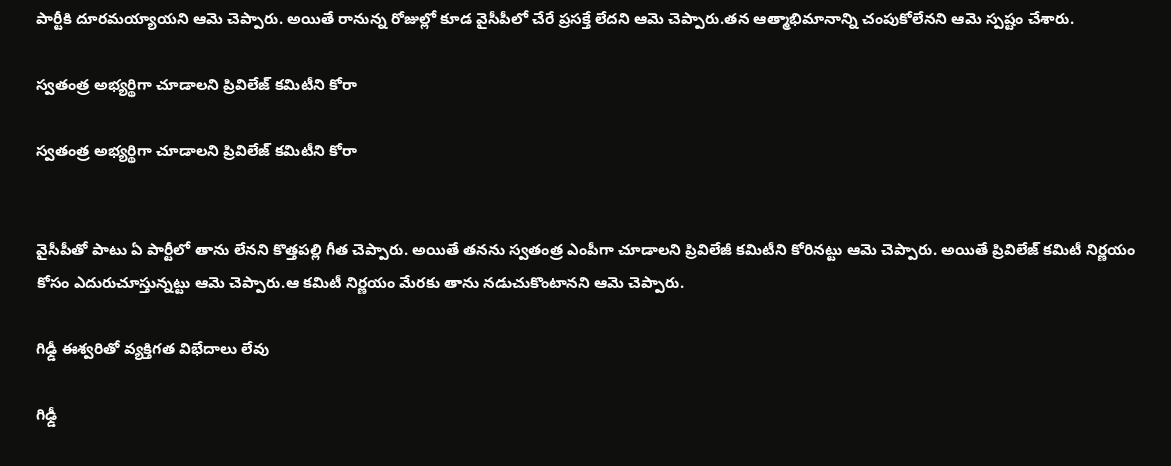పార్టీకి దూరమయ్యాయని ఆమె చెప్పారు. అయితే రానున్న రోజుల్లో కూడ వైసీపీలో చేరే ప్రసక్తే లేదని ఆమె చెప్పారు.తన ఆత్మాభిమానాన్ని చంపుకోలేనని ఆమె స్పష్టం చేశారు.

స్వతంత్ర అభ్యర్థిగా చూడాలని ప్రివిలేజ్ కమిటీని కోరా

స్వతంత్ర అభ్యర్థిగా చూడాలని ప్రివిలేజ్ కమిటీని కోరా


వైసీపీతో పాటు ఏ పార్టీలో తాను లేనని కొత్తపల్లి గీత చెప్పారు. అయితే తనను స్వతంత్ర ఎంపీగా చూడాలని ప్రివిలేజీ కమిటీని కోరినట్టు ఆమె చెప్పారు. అయితే ప్రివిలేజ్ కమిటీ నిర్ణయం కోసం ఎదురుచూస్తున్నట్టు ఆమె చెప్పారు.ఆ కమిటీ నిర్ణయం మేరకు తాను నడుచుకొంటానని ఆమె చెప్పారు.

గిఢ్డీ ఈశ్వరితో వ్యక్తిగత విభేదాలు లేవు

గిఢ్డీ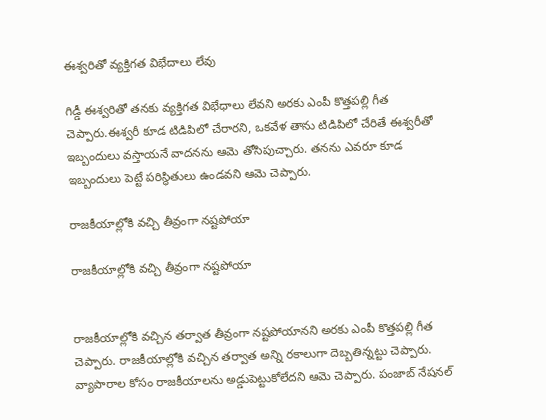ఈశ్వరితో వ్యక్తిగత విభేదాలు లేవు

గిడ్డీ ఈశ్వరితో తనకు వ్యక్తిగత విభేధాలు లేవని అరకు ఎంపీ కొత్తపల్లి గీత చెప్పారు.ఈశ్వరీ కూడ టిడిపిలో చేరారని, ఒకవేళ తాను టిడిపిలో చేరితే ఈశ్వరీతో ఇబ్బందులు వస్తాయనే వాదనను ఆమె తోసిపుచ్చారు. తనను ఎవరూ కూడ ఇబ్బందులు పెట్టే పరిస్థితులు ఉండవని ఆమె చెప్పారు.

రాజకీయాల్లోకి వచ్చి తీవ్రంగా నష్టపోయా

రాజకీయాల్లోకి వచ్చి తీవ్రంగా నష్టపోయా


రాజకీయాల్లోకి వచ్చిన తర్వాత తీవ్రంగా నష్టపోయానని అరకు ఎంపీ కొత్తపల్లి గీత చెప్పారు. రాజకీయాల్లోకి వచ్చిన తర్వాత అన్ని రకాలుగా దెబ్బతిన్నట్టు చెప్పారు. వ్యాపారాల కోసం రాజకీయాలను అడ్డుపెట్టుకోలేదని ఆమె చెప్పారు. పంజాబ్ నేషనల్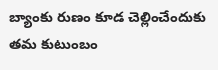బ్యాంకు రుణం కూడ చెల్లించేందుకు తమ కుటుంబం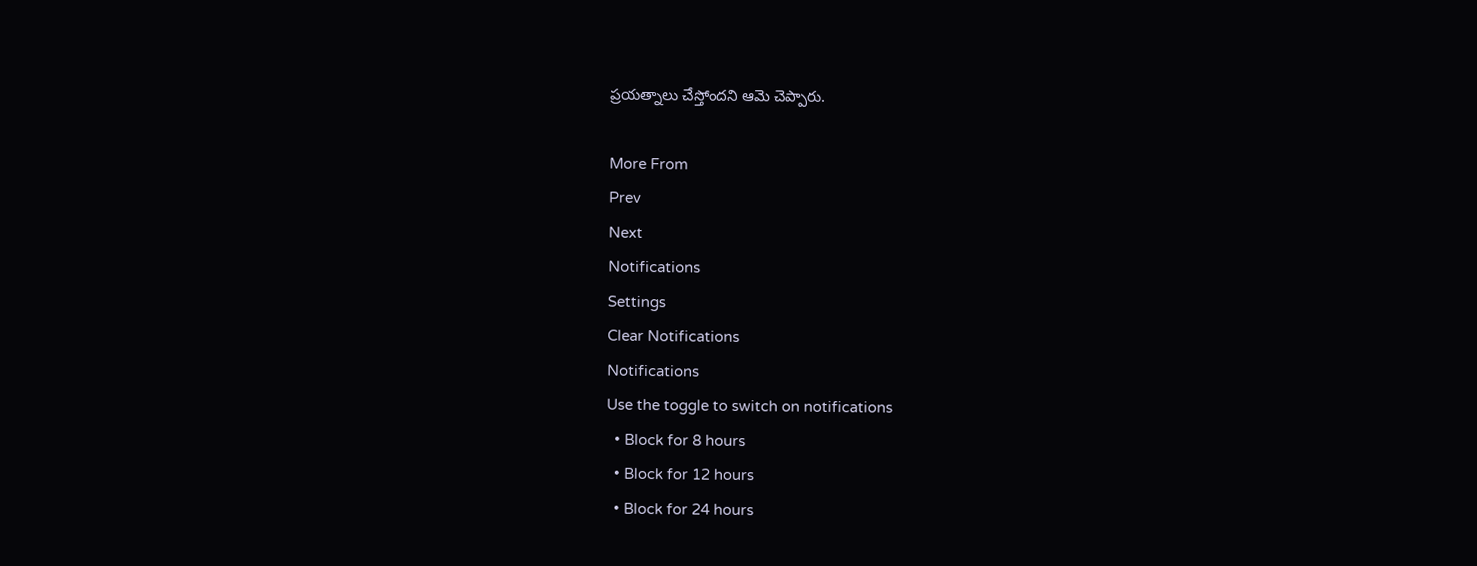ప్రయత్నాలు చేస్తోందని ఆమె చెప్పారు.

More From
Prev
Next
Notifications
Settings
Clear Notifications
Notifications
Use the toggle to switch on notifications
  • Block for 8 hours
  • Block for 12 hours
  • Block for 24 hours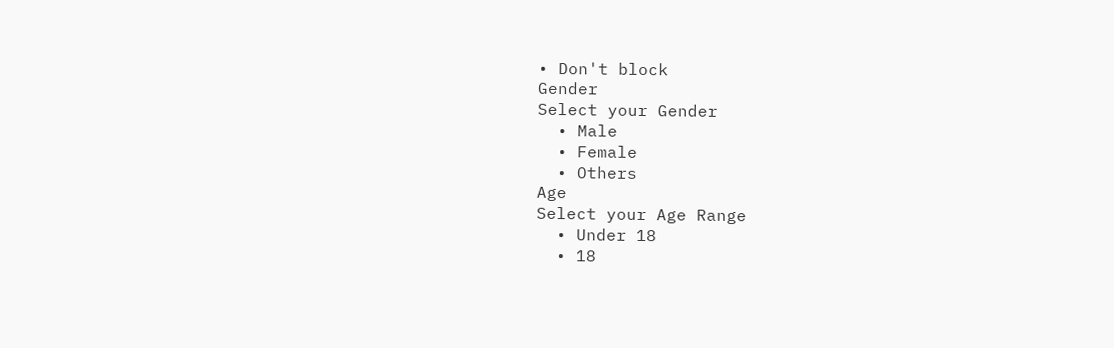• Don't block
Gender
Select your Gender
  • Male
  • Female
  • Others
Age
Select your Age Range
  • Under 18
  • 18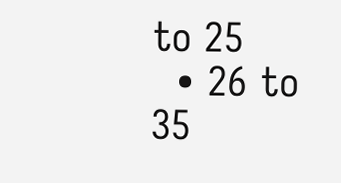to 25
  • 26 to 35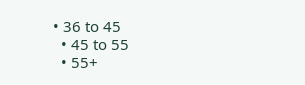• 36 to 45
  • 45 to 55
  • 55+